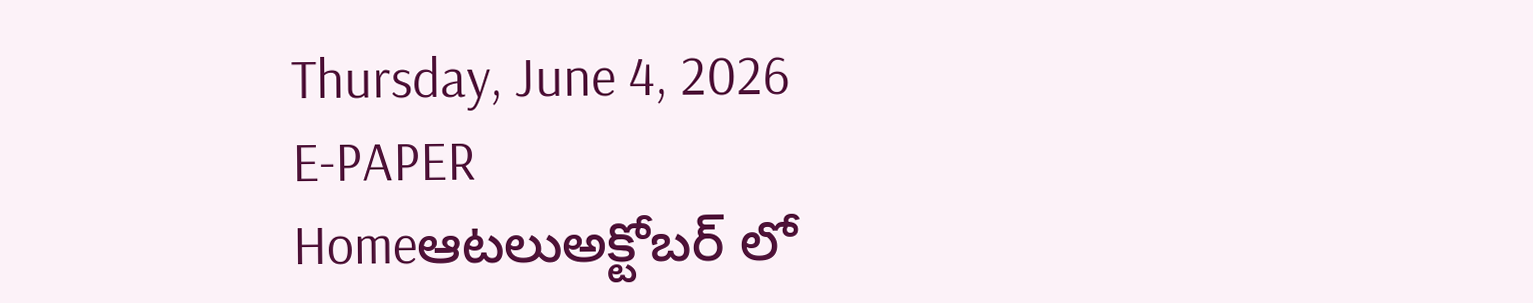Thursday, June 4, 2026
E-PAPER
Homeఆటలుఅక్టోబర్ లో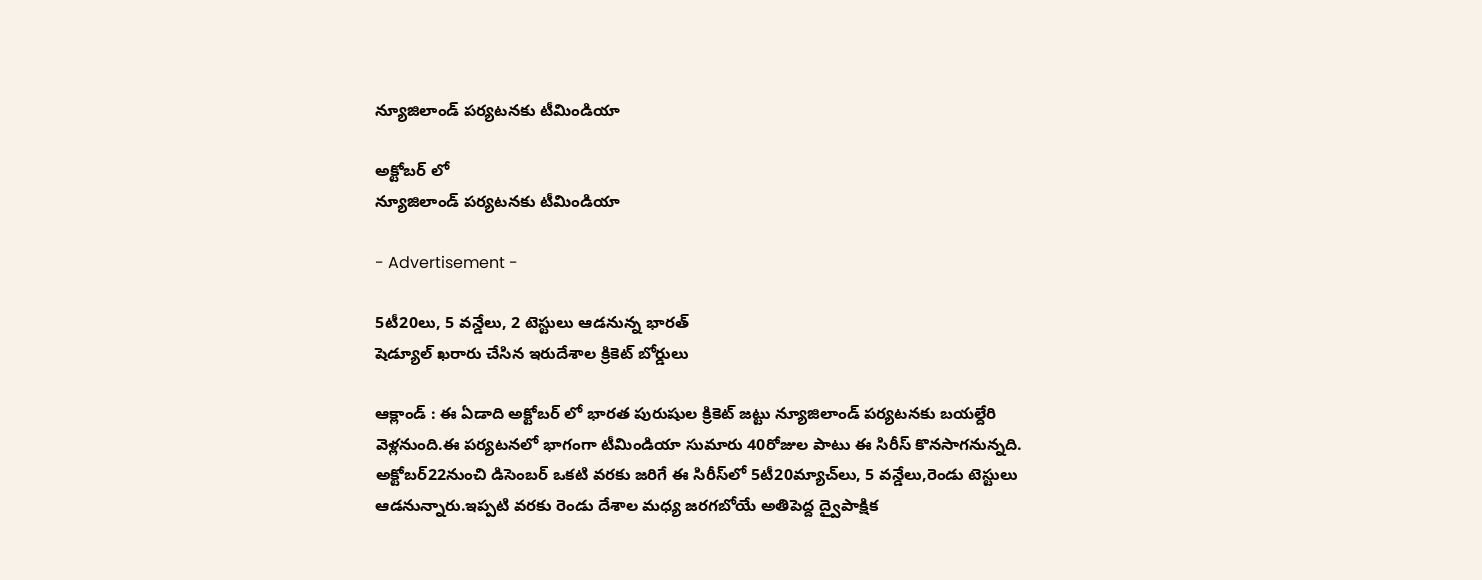న్యూజిలాండ్ పర్యటనకు టీమిండియా

అక్టోబర్ లో
న్యూజిలాండ్ పర్యటనకు టీమిండియా

- Advertisement -

5టీ20లు, 5 వ‌న్డేలు, 2 టెస్టులు ఆడ‌నున్న భార‌త్‌
షెడ్యూల్ ఖరారు చేసిన ఇరుదేశాల క్రికెట్ బోర్డులు

ఆక్లాండ్‌ : ఈ ఏడాది అక్టోబర్ లో భారత పురుషుల క్రికెట్ జట్టు న్యూజిలాండ్‌ పర్యటనకు బయల్దేరి వెళ్లనుంది.ఈ పర్యటనలో భాగంగా టీమిండియా సుమారు 40రోజుల పాటు ఈ సిరీస్ కొన‌సాగ‌నున్న‌ది. అక్టోబ‌ర్22నుంచి డిసెంబ‌ర్ ఒక‌టి వ‌ర‌కు జ‌రిగే ఈ సిరీస్‌లో 5టీ20మ్యాచ్‌లు, 5 వ‌న్డేలు,రెండు టెస్టులు ఆడ‌నున్నారు.ఇప్ప‌టి వ‌ర‌కు రెండు దేశాల మ‌ధ్య జ‌ర‌గ‌బోయే అతిపెద్ద ద్వైపాక్షిక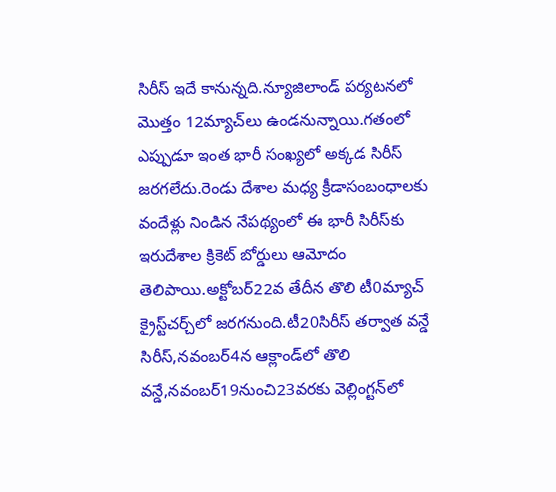సిరీస్ ఇదే కానున్నది.న్యూజిలాండ్ ప‌ర్య‌ట‌న‌లో మొత్తం 12మ్యాచ్‌లు ఉండ‌నున్నాయి.గ‌తంలో ఎప్పుడూ ఇంత భారీ సంఖ్య‌లో అక్క‌డ సిరీస్ జ‌ర‌గ‌లేదు.రెండు దేశాల మ‌ధ్య క్రీడాసంబంధాలకు వందేళ్లు నిండిన నేప‌థ్యంలో ఈ భారీ సిరీస్‌కు ఇరుదేశాల క్రికెట్ బోర్డులు ఆమోదం తెలిపాయి.అక్టోబ‌ర్22వ తేదీన తొలి టీ0మ్యాచ్ క్రైస్ట్‌చ‌ర్చ్‌లో జ‌ర‌గ‌నుంది.టీ20సిరీస్ త‌ర్వాత వ‌న్డే సిరీస్,న‌వంబ‌ర్4న ఆక్లాండ్‌లో తొలి వ‌న్డే,న‌వంబ‌ర్19నుంచి23వ‌ర‌కు వెల్లింగ్ట‌న్‌లో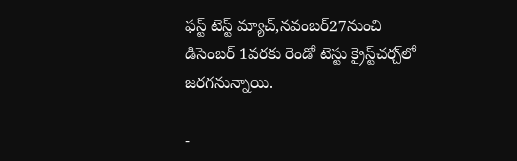ఫ‌స్ట్ టెస్ట్ మ్యాచ్‌,న‌వంబ‌ర్27నుంచి డిసెంబ‌ర్ 1వ‌ర‌కు రెండో టెస్టు క్రైస్ట్‌చ‌ర్చ్‌లో జ‌ర‌గ‌నున్నాయి.

-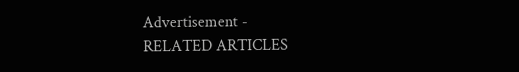Advertisement -
RELATED ARTICLES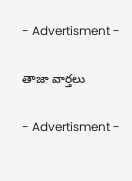- Advertisment -

తాజా వార్తలు

- Advertisment -